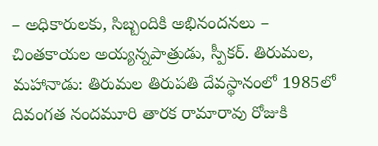– అధికారులకు, సిబ్బందికి అభినందనలు – చింతకాయల అయ్యన్నపాత్రుడు, స్పీకర్. తిరుమల, మహానాడు: తిరుమల తిరుపతి దేవస్థానంలో 1985లో దివంగత నందమూరి తారక రామారావు రోజుకి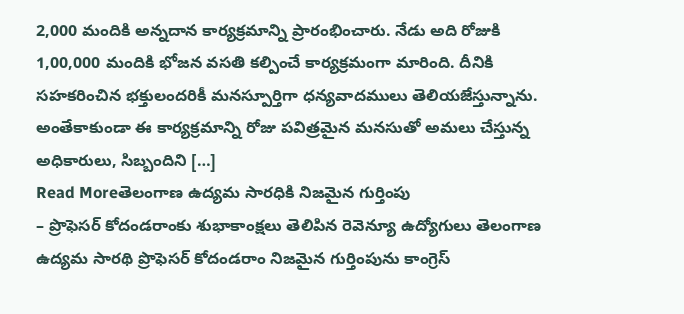2,000 మందికి అన్నదాన కార్యక్రమాన్ని ప్రారంభించారు. నేడు అది రోజుకి 1,00,000 మందికి భోజన వసతి కల్పించే కార్యక్రమంగా మారింది. దీనికి సహకరించిన భక్తులందరికీ మనస్పూర్తిగా ధన్యవాదములు తెలియజేస్తున్నాను. అంతేకాకుండా ఈ కార్యక్రమాన్ని రోజు పవిత్రమైన మనసుతో అమలు చేస్తున్న అధికారులు, సిబ్బందిని […]
Read Moreతెలంగాణ ఉద్యమ సారధికి నిజమైన గుర్తింపు
– ప్రొఫెసర్ కోదండరాంకు శుభాకాంక్షలు తెలిపిన రెవెన్యూ ఉద్యోగులు తెలంగాణ ఉద్యమ సారథి ప్రొఫెసర్ కోదండరాం నిజమైన గుర్తింపును కాంగ్రెస్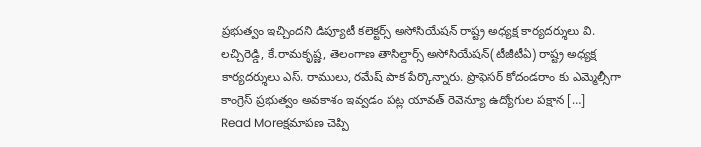ప్రభుత్వం ఇచ్చిందని డిప్యూటీ కలెక్టర్స్ అసోసియేషన్ రాష్ట్ర అధ్యక్ష కార్యదర్శులు వి. లచ్చిరెడ్డి, కే.రామకృష్ణ, తెలంగాణ తాసిల్దార్స్ అసోసియేషన్(టీజీటీఏ) రాష్ట్ర అధ్యక్ష కార్యదర్శులు ఎస్. రాములు, రమేష్ పాక పేర్కొన్నారు. ప్రొఫెసర్ కోదండరాం కు ఎమ్మెల్సీగా కాంగ్రెస్ ప్రభుత్వం అవకాశం ఇవ్వడం పట్ల యావత్ రెవెన్యూ ఉద్యోగుల పక్షాన […]
Read Moreక్షమాపణ చెప్పి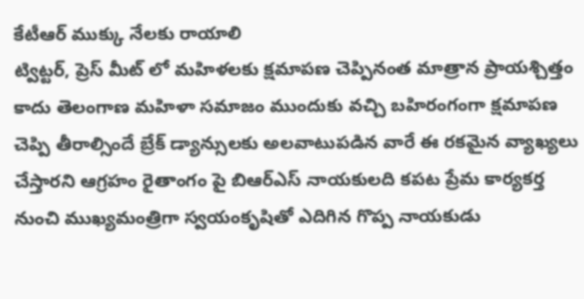కేటీఆర్ ముక్కు నేలకు రాయాలి
ట్విట్టర్, ప్రెస్ మీట్ లో మహిళలకు క్షమాపణ చెప్పినంత మాత్రాన ప్రాయశ్చిత్తం కాదు తెలంగాణ మహిళా సమాజం ముందుకు వచ్చి బహిరంగంగా క్షమాపణ చెప్పి తీరాల్సిందే బ్రేక్ డ్యాన్సులకు అలవాటుపడిన వారే ఈ రకమైన వ్యాఖ్యలు చేస్తారని ఆగ్రహం రైతాంగం పై బిఆర్ఎస్ నాయకులది కపట ప్రేమ కార్యకర్త నుంచి ముఖ్యమంత్రిగా స్వయంకృషితో ఎదిగిన గొప్ప నాయకుడు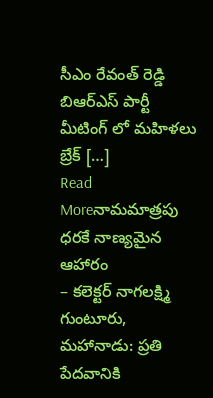సీఎం రేవంత్ రెడ్డి బిఆర్ఎస్ పార్టీ మీటింగ్ లో మహిళలు బ్రేక్ […]
Read Moreనామమాత్రపు ధరకే నాణ్యమైన ఆహారం
– కలెక్టర్ నాగలక్ష్మి గుంటూరు, మహానాడు: ప్రతి పేదవానికి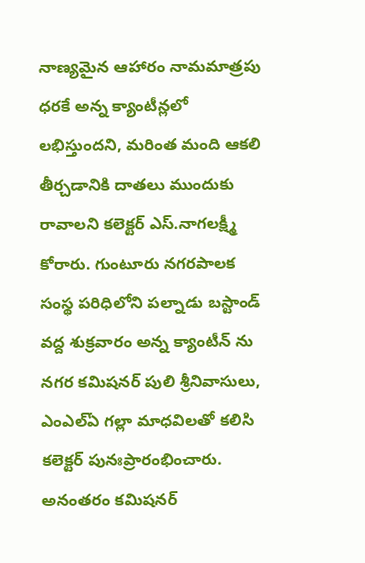నాణ్యమైన ఆహారం నామమాత్రపు ధరకే అన్న క్యాంటీన్లలో లభిస్తుందని, మరింత మంది ఆకలి తీర్చడానికి దాతలు ముందుకు రావాలని కలెక్టర్ ఎస్.నాగలక్ష్మీ కోరారు. గుంటూరు నగరపాలక సంస్థ పరిధిలోని పల్నాడు బస్టాండ్ వద్ద శుక్రవారం అన్న క్యాంటీన్ ను నగర కమిషనర్ పులి శ్రీనివాసులు, ఎంఎల్ఏ గల్లా మాధవిలతో కలిసి కలెక్టర్ పునఃప్రారంభించారు. అనంతరం కమిషనర్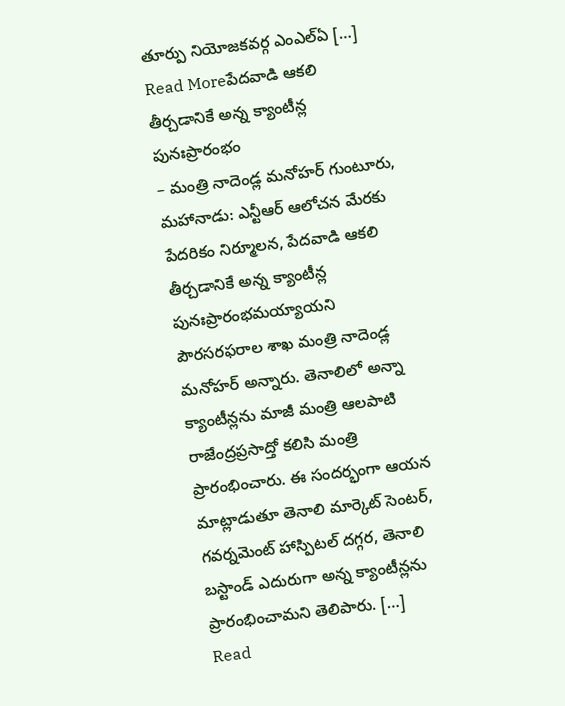తూర్పు నియోజకవర్గ ఎంఎల్ఏ […]
Read Moreపేదవాడి ఆకలి తీర్చడానికే అన్న క్యాంటీన్ల పునఃప్రారంభం
– మంత్రి నాదెండ్ల మనోహర్ గుంటూరు, మహానాడు: ఎన్టీఆర్ ఆలోచన మేరకు పేదరికం నిర్మూలన, పేదవాడి ఆకలి తీర్చడానికే అన్న క్యాంటీన్ల పునఃప్రారంభమయ్యాయని పౌరసరఫరాల శాఖ మంత్రి నాదెండ్ల మనోహర్ అన్నారు. తెనాలిలో అన్నా క్యాంటీన్లను మాజీ మంత్రి ఆలపాటి రాజేంద్రప్రసాద్తో కలిసి మంత్రి ప్రారంభించారు. ఈ సందర్భంగా ఆయన మాట్లాడుతూ తెనాలి మార్కెట్ సెంటర్, గవర్నమెంట్ హాస్పిటల్ దగ్గర, తెనాలి బస్టాండ్ ఎదురుగా అన్న క్యాంటీన్లను ప్రారంభించామని తెలిపారు. […]
Read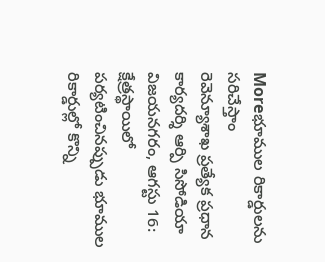Moreభూముల రికార్డులను సరిచేస్తాం
రెవెన్యూశాఖ ప్రత్యేక ప్రధాన కార్యదర్శి ఆర్పి సిసోడియా విజయనగరం, ఆగస్టు 16: క్షేత్రస్థాయిలో పర్యటించినప్పుడు భూముల రికార్డుల్లో కొన్ని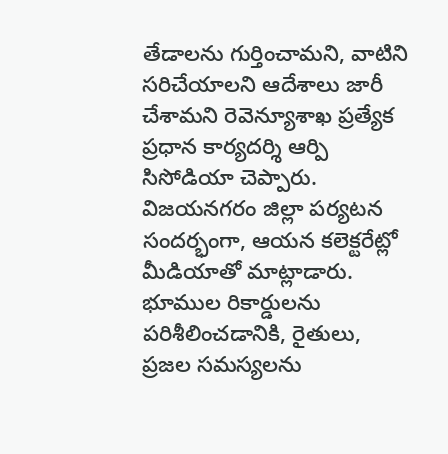తేడాలను గుర్తించామని, వాటిని సరిచేయాలని ఆదేశాలు జారీ చేశామని రెవెన్యూశాఖ ప్రత్యేక ప్రధాన కార్యదర్శి ఆర్పి సిసోడియా చెప్పారు. విజయనగరం జిల్లా పర్యటన సందర్భంగా, ఆయన కలెక్టరేట్లో మీడియాతో మాట్లాడారు. భూముల రికార్డులను పరిశీలించడానికి, రైతులు, ప్రజల సమస్యలను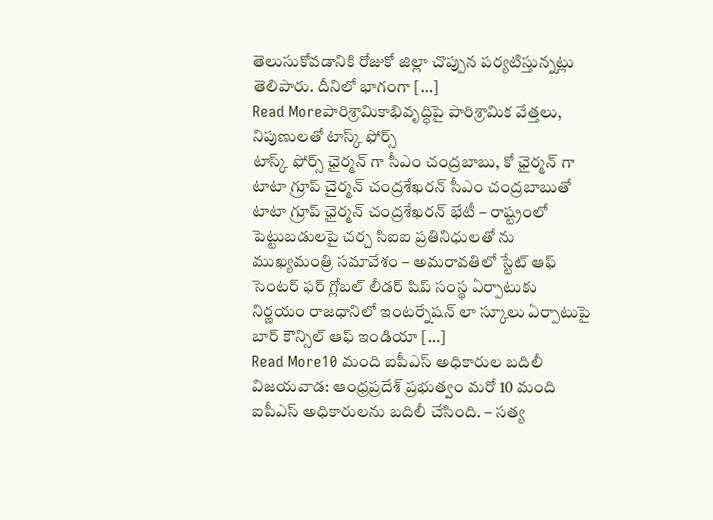తెలుసుకోవడానికి రోజుకో జిల్లా చొప్పున పర్యటిస్తున్నట్లు తెలిపారు. దీనిలో భాగంగా […]
Read Moreపారిశ్రామికాభివృద్ధిపై పారిశ్రామిక వేత్తలు, నిపుణులతో టాస్క్ ఫోర్స్
టాస్క్ ఫోర్స్ ఛైర్మన్ గా సీఎం చంద్రబాబు, కో ఛైర్మన్ గా టాటా గ్రూప్ చైర్మన్ చంద్రశేఖరన్ సీఎం చంద్రబాబుతో టాటా గ్రూప్ ఛైర్మన్ చంద్రశేఖరన్ భేటీ – రాష్ట్రంలో పెట్టుబడులపై చర్చ సిఐఐ ప్రతినిధులతో ను ముఖ్యమంత్రి సమావేశం – అమరావతిలో స్టేట్ ఆఫ్ సెంటర్ ఫర్ గ్లోబల్ లీడర్ షిప్ సంస్థ ఏర్పాటుకు నిర్ణయం రాజధానిలో ఇంటర్నేషన్ లా స్కూలు ఏర్పాటుపై బార్ కౌన్సిల్ ఆఫ్ ఇండియా […]
Read More10 మంది ఐపీఎస్ అధికారుల బదిలీ
విజయవాడ: ఆంధ్రప్రదేశ్ ప్రభుత్వం మరో 10 మంది ఐపీఎస్ అధికారులను బదిలీ చేసింది. – సత్య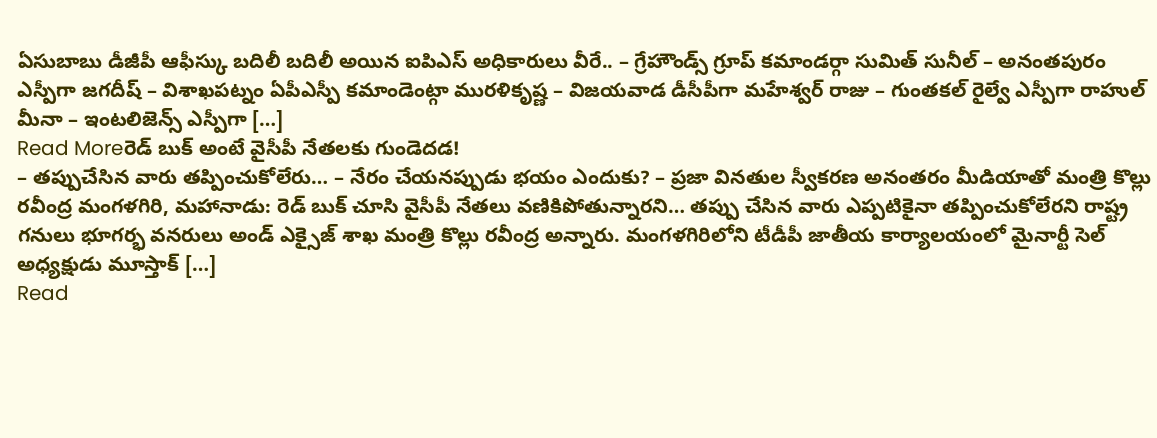ఏసుబాబు డీజీపీ ఆఫీస్కు బదిలీ బదిలీ అయిన ఐపిఎస్ అధికారులు వీరే.. – గ్రేహౌండ్స్ గ్రూప్ కమాండర్గా సుమిత్ సునీల్ – అనంతపురం ఎస్పీగా జగదీష్ – విశాఖపట్నం ఏపీఎస్పీ కమాండెంట్గా మురళికృష్ణ – విజయవాడ డీసీపీగా మహేశ్వర్ రాజు – గుంతకల్ రైల్వే ఎస్పీగా రాహుల్ మీనా – ఇంటలిజెన్స్ ఎస్పీగా […]
Read Moreరెడ్ బుక్ అంటే వైసీపీ నేతలకు గుండెదడ!
– తప్పుచేసిన వారు తప్పించుకోలేరు… – నేరం చేయనప్పుడు భయం ఎందుకు? – ప్రజా వినతుల స్వీకరణ అనంతరం మీడియాతో మంత్రి కొల్లు రవీంద్ర మంగళగిరి, మహానాడు: రెడ్ బుక్ చూసి వైసీపీ నేతలు వణికిపోతున్నారని… తప్పు చేసిన వారు ఎప్పటికైనా తప్పించుకోలేరని రాష్ట్ర గనులు భూగర్భ వనరులు అండ్ ఎక్సైజ్ శాఖ మంత్రి కొల్లు రవీంద్ర అన్నారు. మంగళగిరిలోని టీడీపీ జాతీయ కార్యాలయంలో మైనార్టీ సెల్ అధ్యక్షుడు మూస్తాక్ […]
Read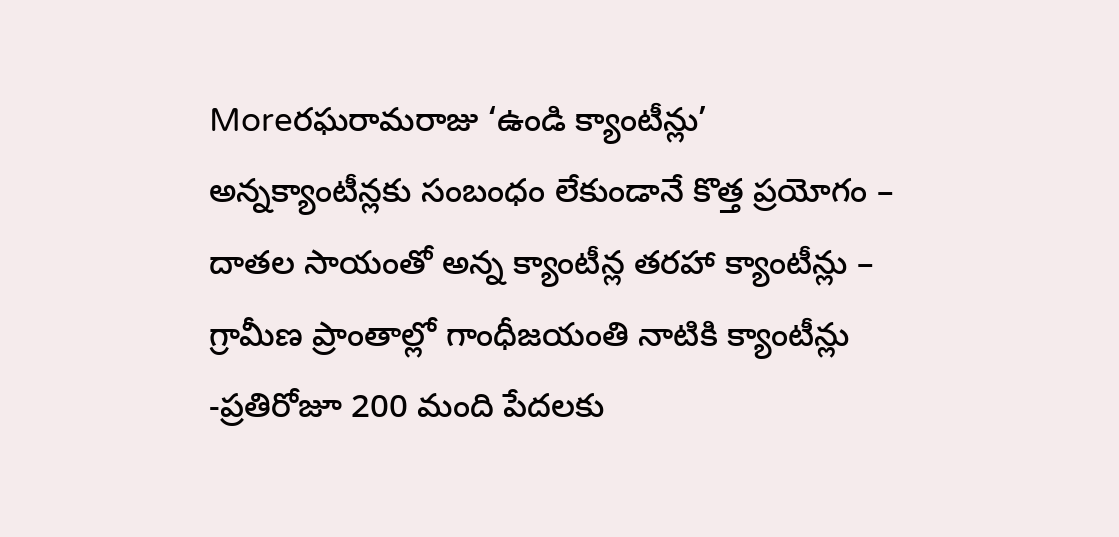Moreరఘరామరాజు ‘ఉండి క్యాంటీన్లు’
అన్నక్యాంటీన్లకు సంబంధం లేకుండానే కొత్త ప్రయోగం – దాతల సాయంతో అన్న క్యాంటీన్ల తరహా క్యాంటీన్లు – గ్రామీణ ప్రాంతాల్లో గాంధీజయంతి నాటికి క్యాంటీన్లు -ప్రతిరోజూ 200 మంది పేదలకు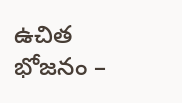ఉచిత భోజనం –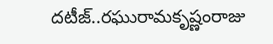దటీజ్..రఘురామకృష్ణంరాజు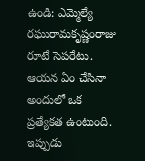ఉండి: ఎమ్మెల్యే రఘురామకృష్ణంరాజు రూటే సెపరేటు. ఆయన ఏం చేసినా అందులో ఒక ప్రత్యేకత ఉంటుంది. ఇప్పుడు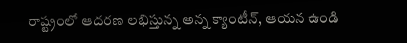రాష్ట్రంలో ఆదరణ లభిస్తున్న అన్న క్యాంటీన్, ఆయన ఉండి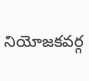నియోజకవర్గ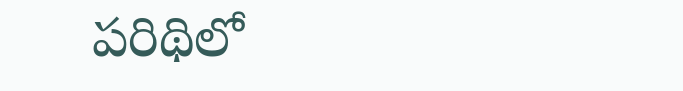పరిథిలో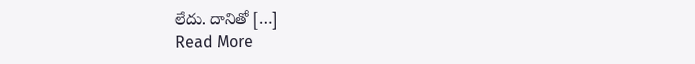లేదు. దానితో […]
Read More